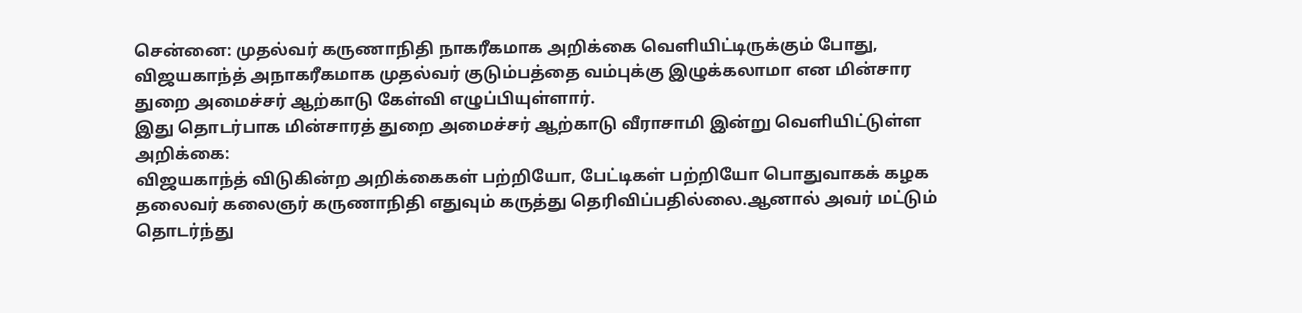சென்னை: முதல்வர் கருணாநிதி நாகரீகமாக அறிக்கை வெளியிட்டிருக்கும் போது, விஜயகாந்த் அநாகரீகமாக முதல்வர் குடும்பத்தை வம்புக்கு இழுக்கலாமா என மின்சார துறை அமைச்சர் ஆற்காடு கேள்வி எழுப்பியுள்ளார்.
இது தொடர்பாக மின்சாரத் துறை அமைச்சர் ஆற்காடு வீராசாமி இன்று வெளியிட்டுள்ள அறிக்கை:
விஜயகாந்த் விடுகின்ற அறிக்கைகள் பற்றியோ, பேட்டிகள் பற்றியோ பொதுவாகக் கழக தலைவர் கலைஞர் கருணாநிதி எதுவும் கருத்து தெரிவிப்பதில்லை.ஆனால் அவர் மட்டும் தொடர்ந்து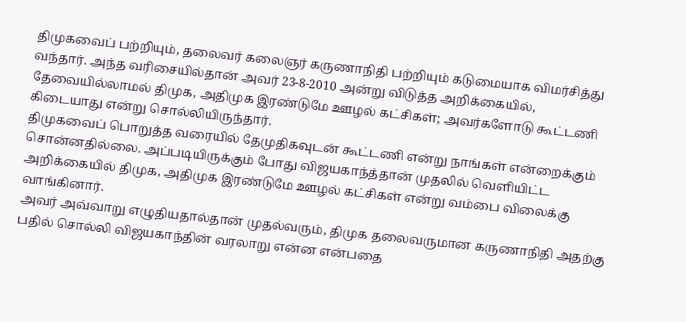திமுகவைப் பற்றியும், தலைவர் கலைஞர் கருணாநிதி பற்றியும் கடுமையாக விமர்சித்து வந்தார். அந்த வரிசையில்தான் அவர் 23-8-2010 அன்று விடுத்த அறிக்கையில், தேவையில்லாமல் திமுக, அதிமுக இரண்டுமே ஊழல் கட்சிகள்; அவர்களோடு கூட்டணி கிடையாது என்று சொல்லியிருந்தார்.
திமுகவைப் பொறுத்த வரையில் தேமுதிகவுடன் கூட்டணி என்று நாங்கள் என்றைக்கும் சொன்னதில்லை. அப்படியிருக்கும் போது விஜயகாந்த்தான் முதலில் வெளியிட்ட அறிக்கையில் திமுக, அதிமுக இரண்டுமே ஊழல் கட்சிகள் என்று வம்பை விலைக்கு வாங்கினார்.
அவர் அவ்வாறு எழுதியதால்தான் முதல்வரும், திமுக தலைவருமான கருணாநிதி அதற்கு பதில் சொல்லி விஜயகாந்தின் வரலாறு என்ன என்பதை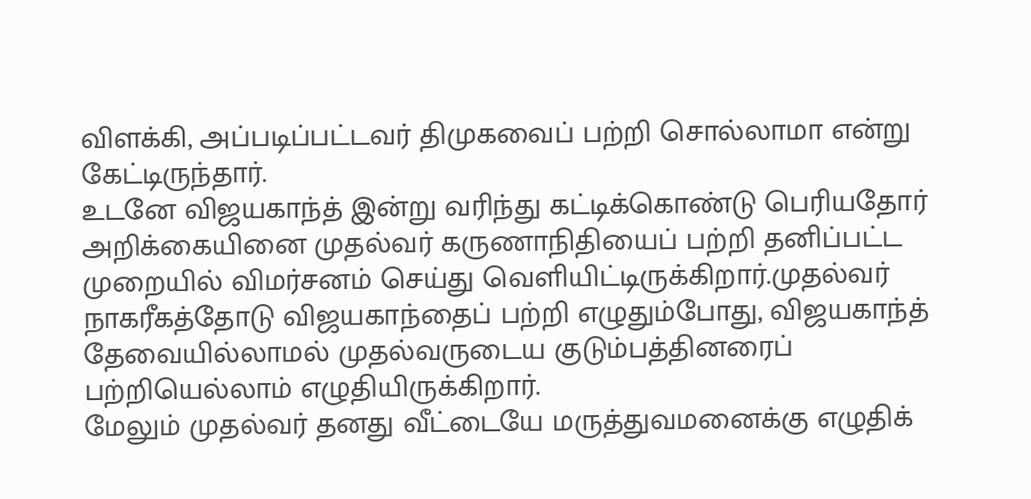விளக்கி, அப்படிப்பட்டவர் திமுகவைப் பற்றி சொல்லாமா என்று கேட்டிருந்தார்.
உடனே விஜயகாந்த் இன்று வரிந்து கட்டிக்கொண்டு பெரியதோர் அறிக்கையினை முதல்வர் கருணாநிதியைப் பற்றி தனிப்பட்ட முறையில் விமர்சனம் செய்து வெளியிட்டிருக்கிறார்.முதல்வர் நாகரீகத்தோடு விஜயகாந்தைப் பற்றி எழுதும்போது, விஜயகாந்த் தேவையில்லாமல் முதல்வருடைய குடும்பத்தினரைப் பற்றியெல்லாம் எழுதியிருக்கிறார்.
மேலும் முதல்வர் தனது வீட்டையே மருத்துவமனைக்கு எழுதிக்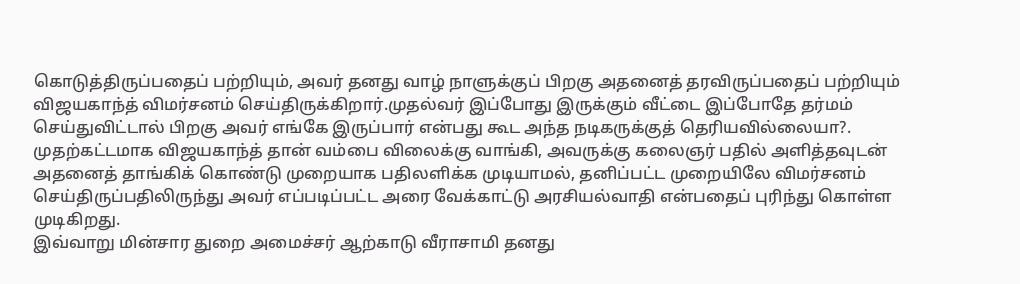கொடுத்திருப்பதைப் பற்றியும், அவர் தனது வாழ் நாளுக்குப் பிறகு அதனைத் தரவிருப்பதைப் பற்றியும் விஜயகாந்த் விமர்சனம் செய்திருக்கிறார்.முதல்வர் இப்போது இருக்கும் வீட்டை இப்போதே தர்மம் செய்துவிட்டால் பிறகு அவர் எங்கே இருப்பார் என்பது கூட அந்த நடிகருக்குத் தெரியவில்லையா?.
முதற்கட்டமாக விஜயகாந்த் தான் வம்பை விலைக்கு வாங்கி, அவருக்கு கலைஞர் பதில் அளித்தவுடன் அதனைத் தாங்கிக் கொண்டு முறையாக பதிலளிக்க முடியாமல், தனிப்பட்ட முறையிலே விமர்சனம் செய்திருப்பதிலிருந்து அவர் எப்படிப்பட்ட அரை வேக்காட்டு அரசியல்வாதி என்பதைப் புரிந்து கொள்ள முடிகிறது.
இவ்வாறு மின்சார துறை அமைச்சர் ஆற்காடு வீராசாமி தனது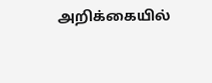அறிக்கையில்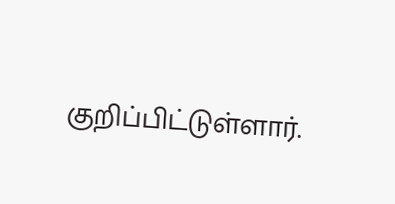குறிப்பிட்டுள்ளார்.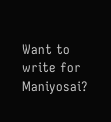Want to write for Maniyosai?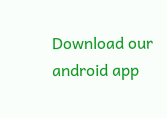Download our android app